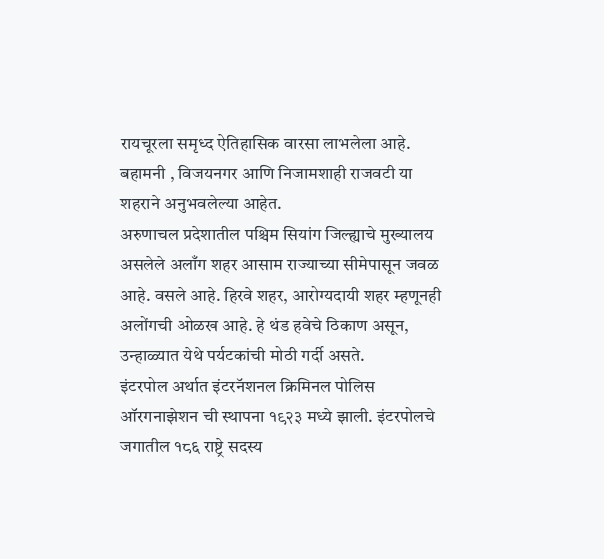रायचूरला समृध्द ऐतिहासिक वारसा लाभलेला आहे. बहामनी , विजयनगर आणि निजामशाही राजवटी या शहराने अनुभवलेल्या आहेत.
अरुणाचल प्रदेशातील पश्चिम सियांग जिल्ह्याचे मुख्यालय असलेले अलाँग शहर आसाम राज्याच्या सीमेपासून जवळ आहे. वसले आहे. हिरवे शहर, आरोग्यदायी शहर म्हणूनही अलोंगची ओळख आहे. हे थंड हवेचे ठिकाण असून, उन्हाळ्यात येथे पर्यटकांची मोठी गर्दी असते.
इंटरपोल अर्थात इंटरनॅशनल क्रिमिनल पोलिस ऑरगनाझेशन ची स्थापना १९२३ मध्ये झाली. इंटरपोलचे जगातील १८६ राष्ट्रे सदस्य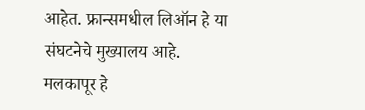आहेत. फ्रान्समधील लिऑन हे या संघटनेचे मुख्यालय आहे.
मलकापूर हे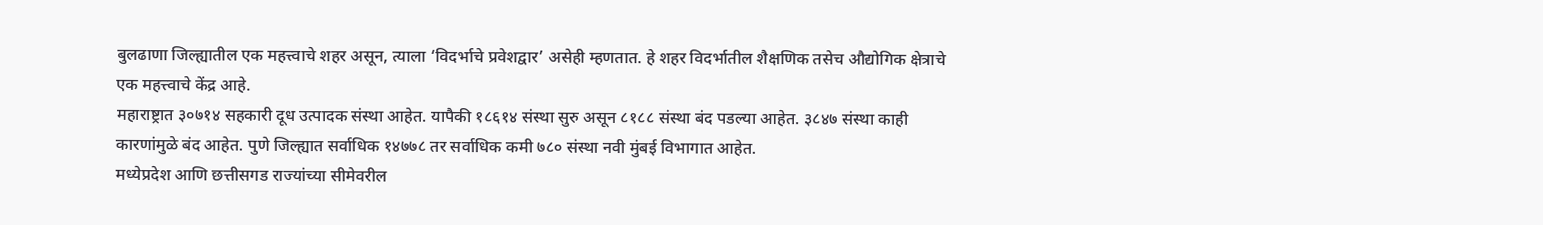बुलढाणा जिल्ह्यातील एक महत्त्वाचे शहर असून, त्याला ‘विदर्भाचे प्रवेशद्वार’ असेही म्हणतात. हे शहर विदर्भातील शैक्षणिक तसेच औद्योगिक क्षेत्राचे एक महत्त्वाचे केंद्र आहे.
महाराष्ट्रात ३०७१४ सहकारी दूध उत्पादक संस्था आहेत. यापैकी १८६१४ संस्था सुरु असून ८१८८ संस्था बंद पडल्या आहेत. ३८४७ संस्था काही कारणांमुळे बंद आहेत. पुणे जिल्ह्यात सर्वाधिक १४७७८ तर सर्वाधिक कमी ७८० संस्था नवी मुंबई विभागात आहेत.
मध्येप्रदेश आणि छत्तीसगड राज्यांच्या सीमेवरील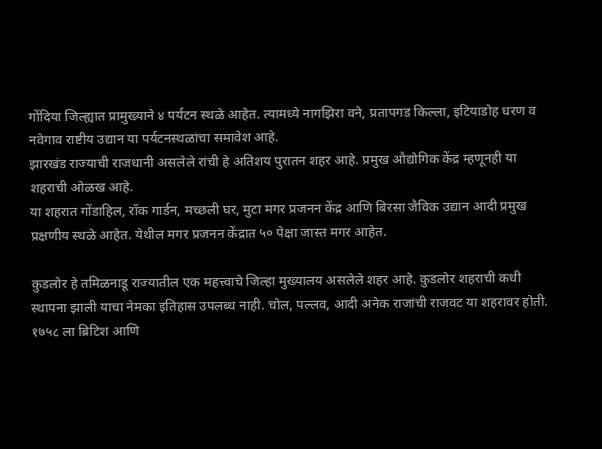गोंदिया जिल्ह्यात प्रामुख्याने ४ पर्यटन स्थळे आहेत. त्यामध्ये नागझिरा वने, प्रतापगड किल्ला, इटियाडोह धरण व नवेगाव राष्टीय उद्यान या पर्यटनस्थळांचा समावेश आहे.
झारखंड राज्याची राजधानी असलेले रांची हे अतिशय पुरातन शहर आहे. प्रमुख औद्योगिक केंद्र म्हणूनही या शहराची ओळख आहे.
या शहरात गोंडाहिल, रॉक गार्डन, मच्छली घर, मुटा मगर प्रजनन केंद्र आणि बिरसा जैविक उद्यान आदी प्रमुख प्रक्षणीय स्थळे आहेत. येथील मगर प्रजनन केंद्रात ५० पेक्षा जास्त मगर आहेत.

कुडलोर हे तमिळनाडू राज्यातील एक महत्त्वाचे जिल्हा मुख्यालय असलेले शहर आहे. कुडलोर शहराची कधी स्थापना झाली याचा नेमका इतिहास उपलब्ध नाही. चोल, पल्लव, आदी अनेक राजांची राजवट या शहरावर होती. १७५८ ला ब्रिटिश आणि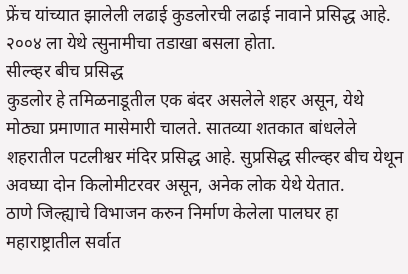फ्रेंच यांच्यात झालेली लढाई कुडलोरची लढाई नावाने प्रसिद्ध आहे. २००४ ला येथे त्सुनामीचा तडाखा बसला होता.
सील्व्हर बीच प्रसिद्ध
कुडलोर हे तमिळनाडूतील एक बंदर असलेले शहर असून, येथे मोठ्या प्रमाणात मासेमारी चालते. सातव्या शतकात बांधलेले शहरातील पटलीश्वर मंदिर प्रसिद्ध आहे. सुप्रसिद्ध सील्व्हर बीच येथून अवघ्या दोन किलोमीटरवर असून, अनेक लोक येथे येतात.
ठाणे जिल्ह्याचे विभाजन करुन निर्माण केलेला पालघर हा महाराष्ट्रातील सर्वात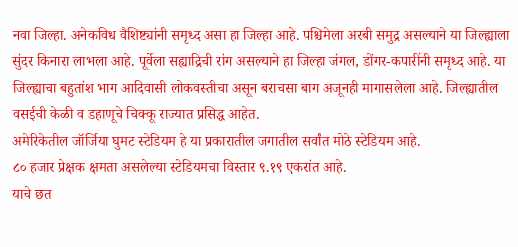नवा जिल्हा. अनेकविध वैशिष्ट्यांनी समृध्द असा हा जिल्हा आहे. पश्चिमेला अरबी समुद्र असल्याने या जिल्ह्याला सुंदर किनारा लाभला आहे. पूर्वेला सह्याद्रिची रांग असल्याने हा जिल्हा जंगल, डोंगर-कपारींनी समृध्द आहे. या जिल्ह्याचा बहुतांश भाग आदिवासी लोकवस्तीचा असून बराचसा बाग अजूनही मागासलेला आहे. जिल्ह्यातील वसईची केळी व डहाणूचे चिक्कू राज्यात प्रसिद्ध आहेत.
अमेरिकेतील जॉर्जिया घुमट स्टेडियम हे या प्रकारातील जगातील सर्वांत मोठे स्टेडियम आहे.
८० हजार प्रेक्षक क्षमता असलेल्या स्टेडियमचा विस्तार ९.१९ एकरांत आहे.
याचे छत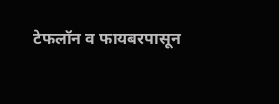टेफलॉन व फायबरपासून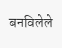बनविलेले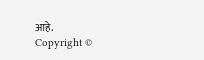आहे.
Copyright ©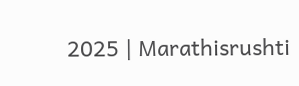2025 | Marathisrushti